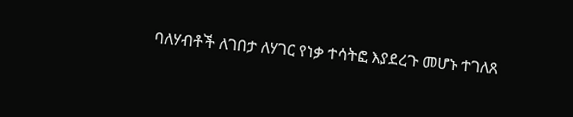ባለሃብቶች ለገበታ ለሃገር የነቃ ተሳትፎ እያደረጉ መሆኑ ተገለጸ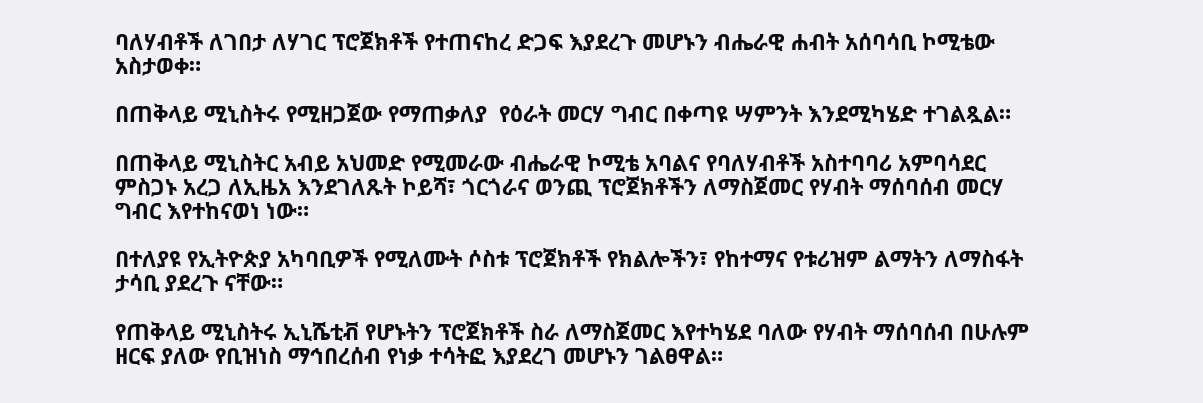ባለሃብቶች ለገበታ ለሃገር ፕሮጀክቶች የተጠናከረ ድጋፍ እያደረጉ መሆኑን ብሔራዊ ሐብት አሰባሳቢ ኮሚቴው አስታወቀ።

በጠቅላይ ሚኒስትሩ የሚዘጋጀው የማጠቃለያ  የዕራት መርሃ ግብር በቀጣዩ ሣምንት እንደሚካሄድ ተገልጿል።

በጠቅላይ ሚኒስትር አብይ አህመድ የሚመራው ብሔራዊ ኮሚቴ አባልና የባለሃብቶች አስተባባሪ አምባሳደር ምስጋኑ አረጋ ለኢዜአ እንደገለጹት ኮይሻ፣ ጎርጎራና ወንጪ ፕሮጀክቶችን ለማስጀመር የሃብት ማሰባሰብ መርሃ ግብር እየተከናወነ ነው።

በተለያዩ የኢትዮጵያ አካባቢዎች የሚለሙት ሶስቱ ፕሮጀክቶች የክልሎችን፣ የከተማና የቱሪዝም ልማትን ለማስፋት ታሳቢ ያደረጉ ናቸው።

የጠቅላይ ሚኒስትሩ ኢኒሼቲቭ የሆኑትን ፕሮጀክቶች ስራ ለማስጀመር እየተካሄደ ባለው የሃብት ማሰባሰብ በሁሉም ዘርፍ ያለው የቢዝነስ ማኅበረሰብ የነቃ ተሳትፎ እያደረገ መሆኑን ገልፀዋል።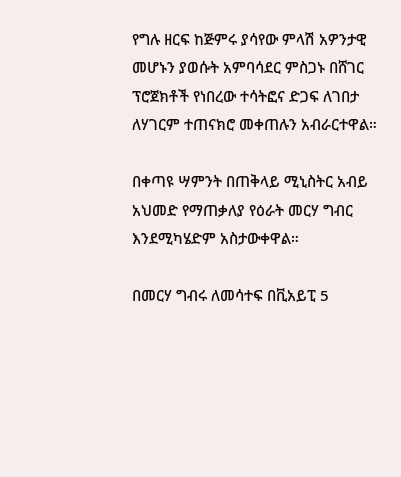የግሉ ዘርፍ ከጅምሩ ያሳየው ምላሽ አዎንታዊ መሆኑን ያወሱት አምባሳደር ምስጋኑ በሸገር ፕሮጀክቶች የነበረው ተሳትፎና ድጋፍ ለገበታ ለሃገርም ተጠናክሮ መቀጠሉን አብራርተዋል።

በቀጣዩ ሣምንት በጠቅላይ ሚኒስትር አብይ አህመድ የማጠቃለያ የዕራት መርሃ ግብር እንደሚካሄድም አስታውቀዋል።

በመርሃ ግብሩ ለመሳተፍ በቪአይፒ 5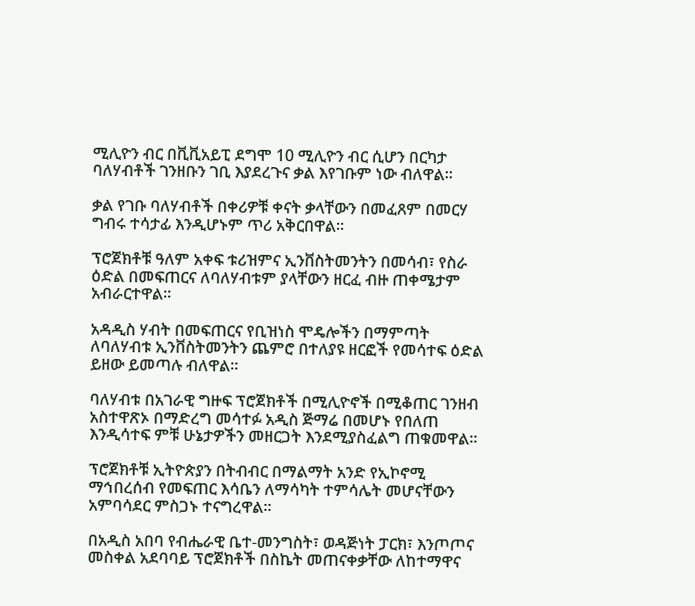ሚሊዮን ብር በቪቪአይፒ ደግሞ 10 ሚሊዮን ብር ሲሆን በርካታ ባለሃብቶች ገንዘቡን ገቢ እያደረጉና ቃል እየገቡም ነው ብለዋል።

ቃል የገቡ ባለሃብቶች በቀሪዎቹ ቀናት ቃላቸውን በመፈጸም በመርሃ ግብሩ ተሳታፊ እንዲሆኑም ጥሪ አቅርበዋል።

ፕሮጀክቶቹ ዓለም አቀፍ ቱሪዝምና ኢንቨስትመንትን በመሳብ፣ የስራ ዕድል በመፍጠርና ለባለሃብቱም ያላቸውን ዘርፈ ብዙ ጠቀሜታም አብራርተዋል።

አዳዲስ ሃብት በመፍጠርና የቢዝነስ ሞዴሎችን በማምጣት ለባለሃብቱ ኢንቨስትመንትን ጨምሮ በተለያዩ ዘርፎች የመሳተፍ ዕድል ይዘው ይመጣሉ ብለዋል።

ባለሃብቱ በአገራዊ ግዙፍ ፕሮጀክቶች በሚሊዮኖች በሚቆጠር ገንዘብ አስተዋጽኦ በማድረግ መሳተፉ አዲስ ጅማሬ በመሆኑ የበለጠ እንዲሳተፍ ምቹ ሁኔታዎችን መዘርጋት እንደሚያስፈልግ ጠቁመዋል።

ፕሮጀክቶቹ ኢትዮጵያን በትብብር በማልማት አንድ የኢኮኖሚ ማኅበረሰብ የመፍጠር እሳቤን ለማሳካት ተምሳሌት መሆናቸውን አምባሳደር ምስጋኑ ተናግረዋል።

በአዲስ አበባ የብሔራዊ ቤተ-መንግስት፣ ወዳጅነት ፓርክ፣ እንጦጦና መስቀል አደባባይ ፕሮጀክቶች በስኬት መጠናቀቃቸው ለከተማዋና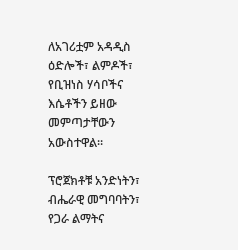ለአገሪቷም አዳዲስ ዕድሎች፣ ልምዶች፣ የቢዝነስ ሃሳቦችና እሴቶችን ይዘው መምጣታቸውን አውስተዋል።

ፕሮጀክቶቹ አንድነትን፣ ብሔራዊ መግባባትን፣ የጋራ ልማትና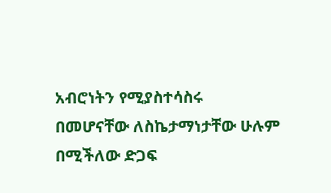አብሮነትን የሚያስተሳስሩ በመሆናቸው ለስኬታማነታቸው ሁሉም በሚችለው ድጋፍ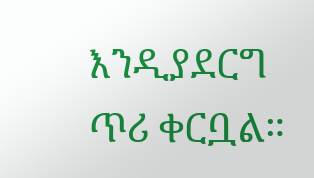እንዲያደርግ ጥሪ ቀርቧል።